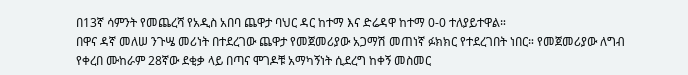በ13ኛ ሳምንት የመጨረሻ የአዲስ አበባ ጨዋታ ባህር ዳር ከተማ እና ድሬዳዋ ከተማ 0-0 ተለያይተዋል።
በዋና ዳኛ መለሠ ንጉሤ መሪነት በተደረገው ጨዋታ የመጀመሪያው አጋማሽ መጠነኛ ፉክክር የተደረገበት ነበር። የመጀመሪያው ለግብ የቀረበ ሙከራም 28ኛው ደቂቃ ላይ በጣና ሞገዶቹ አማካኝነት ሲደረግ ከቀኝ መስመር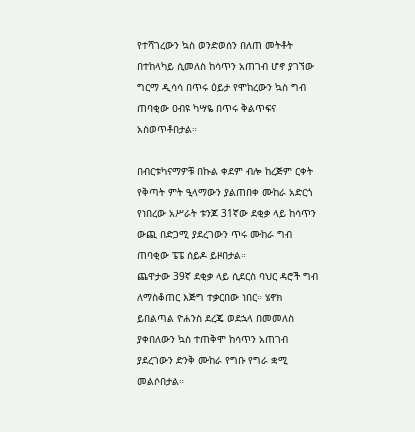የተሻገረውን ኳስ ወንድወሰን በለጠ መትቶት በተከላካይ ሲመለስ ከሳጥን አጠገብ ሆኖ ያገኘው ግርማ ዲሳሳ በጥሩ ዕይታ የሞከረውን ኳስ ግብ ጠባቂው ዐብዩ ካሣዬ በጥሩ ቅልጥፍና አስወጥቶበታል።

በብርቱካናማዎቹ በኩል ቀደም ብሎ ከረጅም ርቀት የቅጣት ምት ዒላማውን ያልጠበቀ ሙከራ አድርጎ የነበረው አሥራት ቱንጆ 31ኛው ደቂቃ ላይ ከሳጥን ውጪ በድጋሚ ያደረገውን ጥሩ ሙከራ ግብ ጠባቂው ፔፔ ሰይዶ ይዞበታል።
ጨዋታው 39ኛ ደቂቃ ላይ ሲደርስ ባህር ዳሮች ግብ ለማስቆጠር እጅግ ተቃርበው ነበር። ሄኖክ ይበልጣል ዮሐንስ ደረጄ ወደኋላ በመመለስ ያቀበለውን ኳስ ተጠቅሞ ከሳጥን አጠገብ ያደረገውን ድንቅ ሙከራ የግቡ የግራ ቋሚ መልሶበታል።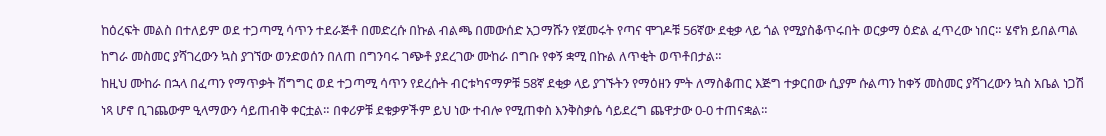ከዕረፍት መልስ በተለይም ወደ ተጋጣሚ ሳጥን ተደራጅቶ በመድረሱ በኩል ብልጫ በመውሰድ አጋማሹን የጀመሩት የጣና ሞገዶቹ 56ኛው ደቂቃ ላይ ጎል የሚያስቆጥሩበት ወርቃማ ዕድል ፈጥረው ነበር። ሄኖክ ይበልጣል ከግራ መስመር ያሻገረውን ኳስ ያገኘው ወንድወሰን በለጠ በግንባሩ ገጭቶ ያደረገው ሙከራ በግቡ የቀኝ ቋሚ በኩል ለጥቂት ወጥቶበታል።
ከዚህ ሙከራ በኋላ በፈጣን የማጥቃት ሽግግር ወደ ተጋጣሚ ሳጥን የደረሱት ብርቱካናማዎቹ 58ኛ ደቂቃ ላይ ያገኙትን የማዕዘን ምት ለማስቆጠር እጅግ ተቃርበው ሲያም ሱልጣን ከቀኝ መስመር ያሻገረውን ኳስ አቤል ነጋሽ ነጻ ሆኖ ቢገጨውም ዒላማውን ሳይጠብቅ ቀርቷል። በቀሪዎቹ ደቁቃዎችም ይህ ነው ተብሎ የሚጠቀስ እንቅስቃሴ ሳይደረግ ጨዋታው 0-0 ተጠናቋል።